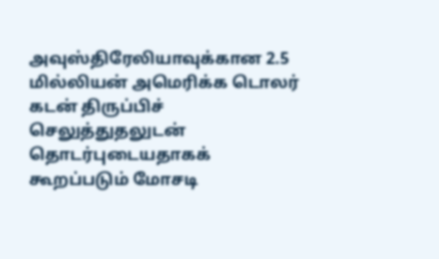அவுஸ்திரேலியாவுக்கான 2.5 மில்லியன் அமெரிக்க டொலர் கடன் திருப்பிச் செலுத்துதலுடன் தொடர்புடையதாகக் கூறப்படும் மோசடி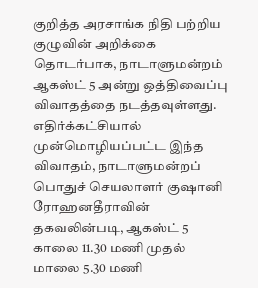குறித்த அரசாங்க நிதி பற்றிய குழுவின் அறிக்கை தொடர்பாக, நாடாளுமன்றம் ஆகஸ்ட் 5 அன்று ஒத்திவைப்பு விவாதத்தை நடத்தவுள்ளது.
எதிர்க்கட்சியால் முன்மொழியப்பட்ட இந்த விவாதம், நாடாளுமன்றப் பொதுச் செயலாளர் குஷானி ரோஹனதீராவின் தகவலின்படி, ஆகஸ்ட் 5 காலை 11.30 மணி முதல் மாலை 5.30 மணி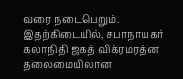வரை நடைபெறும்.
இதற்கிடையில், சபாநாயகர் கலாநிதி ஜகத் விக்ரமரத்ன தலைமையிலான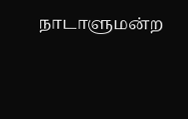நாடாளுமன்ற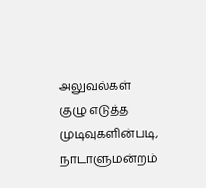அலுவல்கள் குழு எடுத்த முடிவுகளின்படி, நாடாளுமன்றம்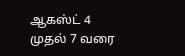ஆகஸ்ட் 4 முதல் 7 வரை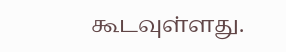கூடவுள்ளது.